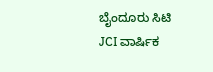ಬೈಂದೂರು ಸಿಟಿ JCI ವಾರ್ಷಿಕ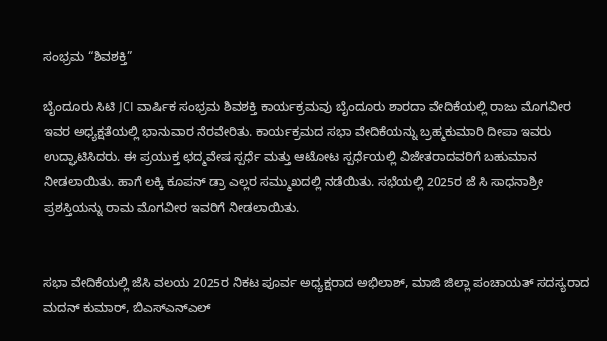ಸಂಭ್ರಮ “ಶಿವಶಕ್ತಿ”

ಬೈಂದೂರು ಸಿಟಿ JCI ವಾರ್ಷಿಕ ಸಂಭ್ರಮ ಶಿವಶಕ್ತಿ ಕಾರ್ಯಕ್ರಮವು ಬೈಂದೂರು ಶಾರದಾ ವೇದಿಕೆಯಲ್ಲಿ ರಾಜು ಮೊಗವೀರ ಇವರ ಅಧ್ಯಕ್ಷತೆಯಲ್ಲಿ ಭಾನುವಾರ ನೆರವೇರಿತು. ಕಾರ್ಯಕ್ರಮದ ಸಭಾ ವೇದಿಕೆಯನ್ನು ಬ್ರಹ್ಮಕುಮಾರಿ ದೀಪಾ ಇವರು ಉದ್ಘಾಟಿಸಿದರು. ಈ ಪ್ರಯುಕ್ತ ಛದ್ಮವೇಷ ಸ್ಪರ್ಧೆ ಮತ್ತು ಆಟೋಟ ಸ್ಪರ್ಧೆಯಲ್ಲಿ ವಿಜೇತರಾದವರಿಗೆ ಬಹುಮಾನ ನೀಡಲಾಯಿತು. ಹಾಗೆ ಲಕ್ಕಿ ಕೂಪನ್ ಡ್ರಾ ಎಲ್ಲರ ಸಮ್ಮುಖದಲ್ಲಿ ನಡೆಯಿತು‌. ಸಭೆಯಲ್ಲಿ 2025ರ ಜೆ ಸಿ ಸಾಧನಾಶ್ರೀ ಪ್ರಶಸ್ತಿಯನ್ನು ರಾಮ ಮೊಗವೀರ ಇವರಿಗೆ ನೀಡಲಾಯಿತು.


ಸಭಾ ವೇದಿಕೆಯಲ್ಲಿ ಜೆಸಿ ವಲಯ 2025ರ ನಿಕಟ ಪೂರ್ವ ಅಧ್ಯಕ್ಷರಾದ ಅಭಿಲಾಶ್, ಮಾಜಿ ಜಿಲ್ಲಾ ಪಂಚಾಯತ್ ಸದಸ್ಯರಾದ ಮದನ್ ಕುಮಾರ್, ಬಿಎಸ್ಎನ್ಎಲ್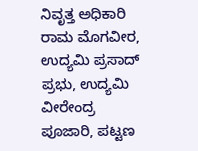ನಿವೃತ್ತ ಅಧಿಕಾರಿ ರಾಮ ಮೊಗವೀರ, ಉದ್ಯಮಿ ಪ್ರಸಾದ್ ಪ್ರಭು, ಉದ್ಯಮಿ ವೀರೇಂದ್ರ ಪೂಜಾರಿ, ಪಟ್ಟಣ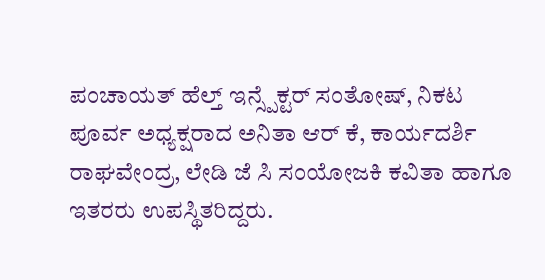ಪಂಚಾಯತ್ ಹೆಲ್ತ್ ಇನ್ಸ್ಪೆಕ್ಟರ್ ಸಂತೋಷ್, ನಿಕಟ ಪೂರ್ವ ಅಧ್ಯಕ್ಷರಾದ ಅನಿತಾ ಆರ್ ಕೆ, ಕಾರ್ಯದರ್ಶಿ ರಾಘವೇಂದ್ರ, ಲೇಡಿ ಜೆ ಸಿ ಸಂಯೋಜಕಿ ಕವಿತಾ ಹಾಗೂ ಇತರರು ಉಪಸ್ಥಿತರಿದ್ದರು.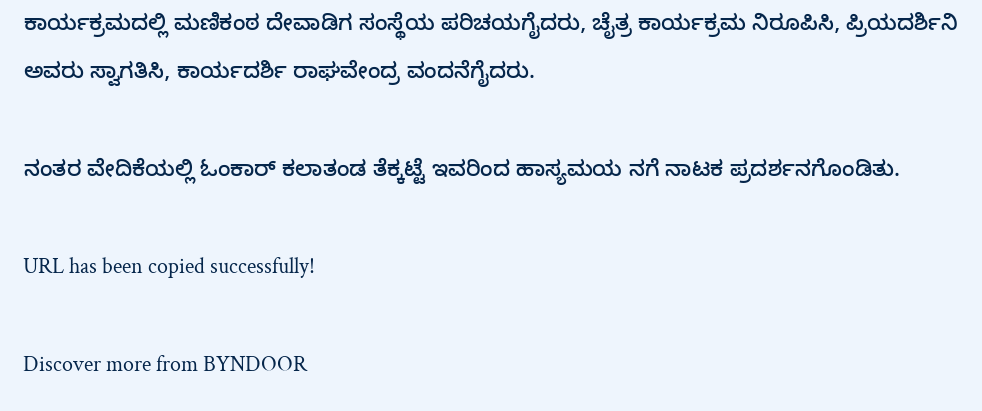ಕಾರ್ಯಕ್ರಮದಲ್ಲಿ ಮಣಿಕಂಠ ದೇವಾಡಿಗ ಸಂಸ್ಥೆಯ ಪರಿಚಯಗೈದರು, ಚೈತ್ರ ಕಾರ್ಯಕ್ರಮ ನಿರೂಪಿಸಿ, ಪ್ರಿಯದರ್ಶಿನಿ ಅವರು ಸ್ವಾಗತಿಸಿ, ಕಾರ್ಯದರ್ಶಿ ರಾಘವೇಂದ್ರ ವಂದನೆಗೈದರು.

ನಂತರ ವೇದಿಕೆಯಲ್ಲಿ ಓಂಕಾರ್ ಕಲಾತಂಡ ತೆಕ್ಕಟ್ಟೆ ಇವರಿಂದ ಹಾಸ್ಯಮಯ ನಗೆ ನಾಟಕ ಪ್ರದರ್ಶನಗೊಂಡಿತು.

URL has been copied successfully!

Discover more from BYNDOOR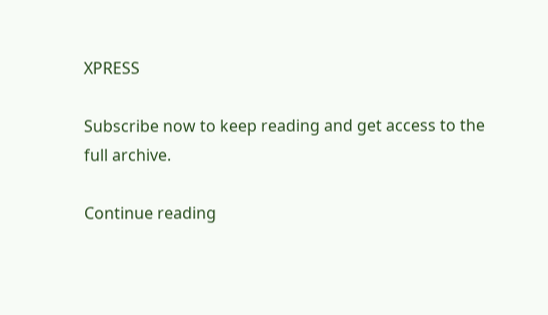XPRESS

Subscribe now to keep reading and get access to the full archive.

Continue reading